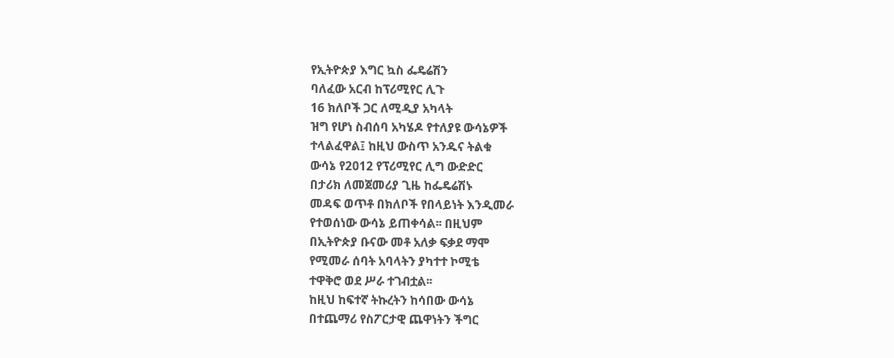የኢትዮጵያ እግር ኳስ ፌዴሬሽን
ባለፈው አርብ ከፕሪሚየር ሊጉ
16 ክለቦች ጋር ለሚዲያ አካላት
ዝግ የሆነ ስብሰባ አካሄዶ የተለያዩ ውሳኔዎች
ተላልፈዋል፤ ከዚህ ውስጥ አንዱና ትልቁ
ውሳኔ የ2ዐ12 የፕሪሚየር ሊግ ውድድር
በታሪክ ለመጀመሪያ ጊዜ ከፌዴሬሽኑ
መዳፍ ወጥቶ በክለቦች የበላይነት እንዲመራ
የተወሰነው ውሳኔ ይጠቀሳል፡፡ በዚህም
በኢትዮጵያ ቡናው መቶ አለቃ ፍቃደ ማሞ
የሚመራ ሰባት አባላትን ያካተተ ኮሚቴ
ተዋቅሮ ወደ ሥራ ተገብቷል፡፡
ከዚህ ከፍተኛ ትኩረትን ከሳበው ውሳኔ
በተጨማሪ የስፖርታዊ ጨዋነትን ችግር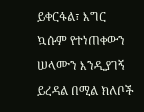ይቀርፋል፣ እግር ኳሱም የተነጠቀውን
ሠላሙን እንዲያገኝ ይረዳል በሚል ክለቦች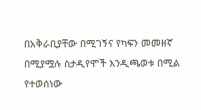በአቅራቢያቸው በሚገኝና የካፍን መመዘኛ
በሚያሟሉ ስታዲየሞች እንዲጫወቱ በሚል
የተወሰነው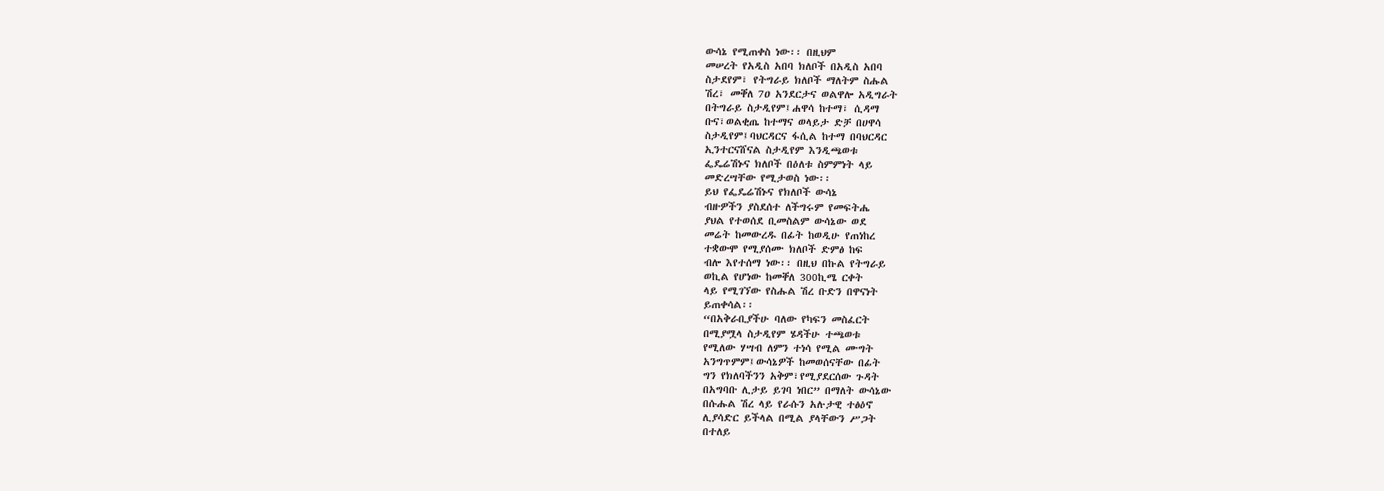ውሳኔ የሚጠቀስ ነው፡፡ በዚህም
መሠረት የአዲስ አበባ ክለቦች በአዲስ አበባ
ስታደየም፣ የትግራይ ክለቦች ማለትም ስሑል
ሽረ፣ መቐለ 7ዐ አንደርታና ወልዋሎ አዲግራት
በትግራይ ስታዲየም፤ሐዋሳ ከተማ፣ ሲዳማ
ቡና፣ወልቂጤ ከተማና ወላይታ ድቻ በሀዋሳ
ስታዲየም፤ባህርዳርና ፋሲል ከተማ በባህርዳር
ኢንተርናሸናል ስታዲየም እንዲጫወቱ
ፌዴሬሽኑና ክለቦች በዕለቱ ስምምነት ላይ
መድረሣቸው የሚታወስ ነው፡፡
ይህ የፌዴሬሽኑና የክለቦች ውሳኔ
ብዙዎችን ያስደሰተ ለችግሩም የመፍትሔ
ያህል የተወሰደ ቢመስልም ውሳኔው ወደ
መሬት ከመውረዱ በፊት ከወዲሁ የጠነከረ
ተቋውሞ የሚያሰሙ ክለቦች ድምፅ ከፍ
ብሎ እየተሰማ ነው፡፡ በዚህ በኩል የትግራይ
ወኪል የሆነው ከመቐለ 300ኪሜ ርቀት
ላይ የሚገኘው የስሑል ሽረ ቡድን በዋናነት
ይጠቀሳል፡፡
“በአቅራቢያችሁ ባለው የካፍን መስፈርት
በሚያሟላ ስታዲየም ሄዳችሁ ተጫወቱ
የሚለው ሃሣብ ለምን ተነሳ የሚል ሙግት
አንግጥምም፤ውሳኔዎች ከመወሰናቸው በፊት
ግን የክለባችንን አቅም፣የሚያደርሰው ጉዳት
በአግባቡ ሊታይ ይገባ ነበር” በማለት ውሳኔው
በሱሑል ሽረ ላይ የራሱን አሉታዊ ተፅዕኖ
ሊያሳድር ይችላል በሚል ያላቸውን ሥጋት
በተለይ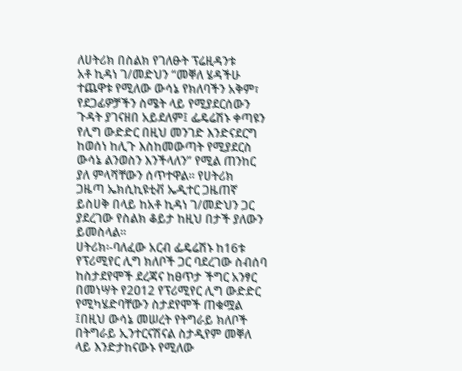ለሀትሪክ በስልክ የገለፁት ፕሬዚዳንቱ
አቶ ኪዳነ ገ/መድህን “መቐለ ሄዳችሁ
ተጨዋቱ የሚለው ውሳኔ የክለባችን አቅም፣
የደጋፊዎቻችን ስሜት ላይ የሚያደርሰውን
ጉዳት ያገናዘበ አይደለም፤ ፌዴሬሽኑ ቀጣዩን
የሊግ ውድድር በዚህ መንገድ እንድናደርግ
ከወሰነ ከሊጉ እስከመውጣት የሚያደርስ
ውሳኔ ልንወስን እንችላለን” የሚል ጠንከር
ያለ ምላሻቸውን ሰጥተዋል፡፡ የሀትሪክ
ጋዜጣ ኤክሲኪዩቲቭ ኤዲተር ጋዜጠኛ
ይስሀቅ በላይ ከአቶ ኪዳነ ገ/መድህን ጋር
ያደረገው የስልክ ቆይታ ከዚህ በታች ያለውን
ይመስላል፡፡
ሀትሪክ፡-ባለፈው አርብ ፌዴሬሽኑ ከ16ቱ
የፕሪሚየር ሊግ ክለቦች ጋር ባደረገው ስብሰባ
ከስታደየሞች ደረጃና ከፀጥታ ችግር አንፃር
በመነሣት የ2ዐ12 የፕሪሚየር ሊግ ውድድር
የሚካሄድባቸውን ስታደየሞች ጠቁሟል
፤በዚህ ውሳኔ መሠረት የትግራይ ክለቦች
በትግራይ ኢንተርናሽናል ስታዲየም መቐለ
ላይ እንድታከናውኑ የሚለው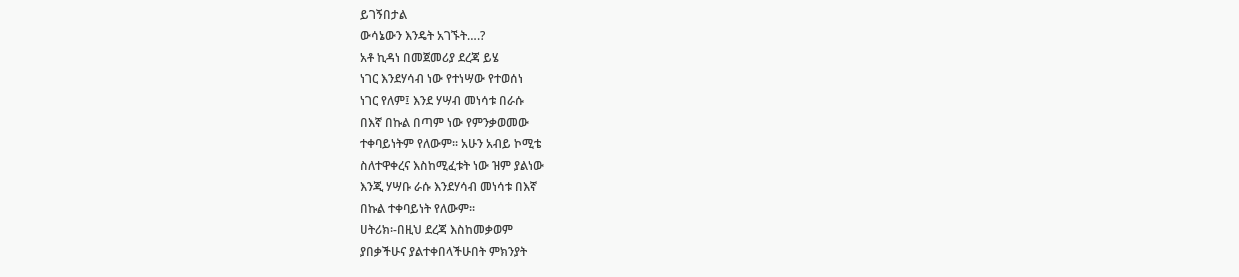ይገኝበታል
ውሳኔውን እንዴት አገኙት….?
አቶ ኪዳነ በመጀመሪያ ደረጃ ይሄ
ነገር እንደሃሳብ ነው የተነሣው የተወሰነ
ነገር የለም፤ እንደ ሃሣብ መነሳቱ በራሱ
በእኛ በኩል በጣም ነው የምንቃወመው
ተቀባይነትም የለውም፡፡ አሁን አብይ ኮሚቴ
ስለተዋቀረና እስከሚፈቱት ነው ዝም ያልነው
እንጂ ሃሣቡ ራሱ እንደሃሳብ መነሳቱ በእኛ
በኩል ተቀባይነት የለውም፡፡
ሀትሪክ፡-በዚህ ደረጃ እስከመቃወም
ያበቃችሁና ያልተቀበላችሁበት ምክንያት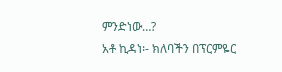ምንድነው…?
አቶ ኪዳነ፡- ክለባችን በፕርምዬር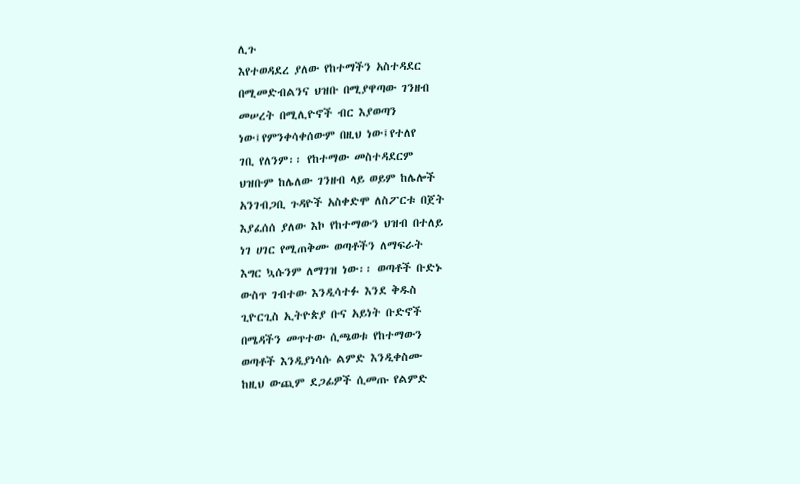ሊጉ
እየተወዳደረ ያለው የከተማችን አስተዳደር
በሚመድብልንና ህዝቡ በሚያዋጣው ገንዘብ
መሠረት በሚሊዮኖች ብር እያወጣን
ነው፤የምንቀሳቀሰውም በዚህ ነው፤የተለየ
ገቢ የለንም፡፡ የከተማው መስተዳደርም
ህዝቡም ከሌለው ገንዘብ ላይ ወይም ከሌሎች
አንገብጋቢ ጉዳዮች አስቀድሞ ለስፖርቱ በጀት
እያፈሰሰ ያለው እኮ የከተማውን ህዝብ በተለይ
ነገ ሀገር የሚጠቅሙ ወጣቶችን ለማፍራት
እግር ኳሱንም ለማገዝ ነው፡፡ ወጣቶች ቡድኑ
ውስጥ ገብተው እንዲሳተፉ እንደ ቅዱስ
ጊዮርጊስ ኢትዮጵያ ቡና አይነት ቡድኖች
በሜዳችን መጥተው ሲጫወቱ የከተማውን
ወጣቶች እንዲያነሳሱ ልምድ እንዲቀስሙ
ከዚህ ውጪም ደጋፊዎች ሲመጡ የልምድ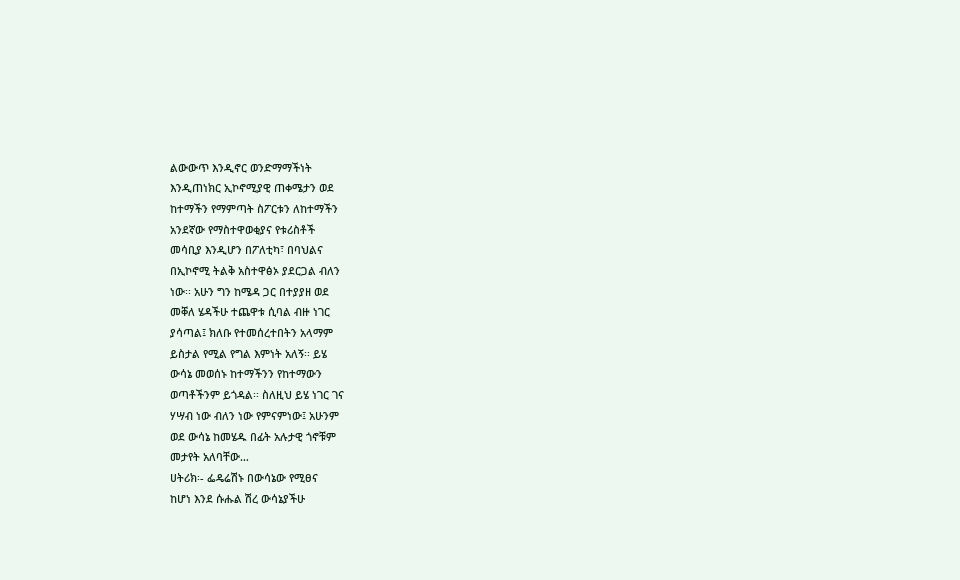ልውውጥ እንዲኖር ወንድማማችነት
እንዲጠነክር ኢኮኖሚያዊ ጠቀሜታን ወደ
ከተማችን የማምጣት ስፖርቱን ለከተማችን
አንደኛው የማስተዋወቂያና የቱሪስቶች
መሳቢያ እንዲሆን በፖለቲካ፣ በባህልና
በኢኮኖሚ ትልቅ አስተዋፅኦ ያደርጋል ብለን
ነው፡፡ አሁን ግን ከሜዳ ጋር በተያያዘ ወደ
መቐለ ሄዳችሁ ተጨዋቱ ሲባል ብዙ ነገር
ያሳጣል፤ ክለቡ የተመሰረተበትን አላማም
ይስታል የሚል የግል እምነት አለኝ፡፡ ይሄ
ውሳኔ መወሰኑ ከተማችንን የከተማውን
ወጣቶችንም ይጎዳል፡፡ ስለዚህ ይሄ ነገር ገና
ሃሣብ ነው ብለን ነው የምናምነው፤ አሁንም
ወደ ውሳኔ ከመሄዱ በፊት አሉታዊ ጎኖቹም
መታየት አለባቸው…
ሀትሪክ፡- ፌዴሬሽኑ በውሳኔው የሚፀና
ከሆነ እንደ ሱሑል ሽረ ውሳኔያችሁ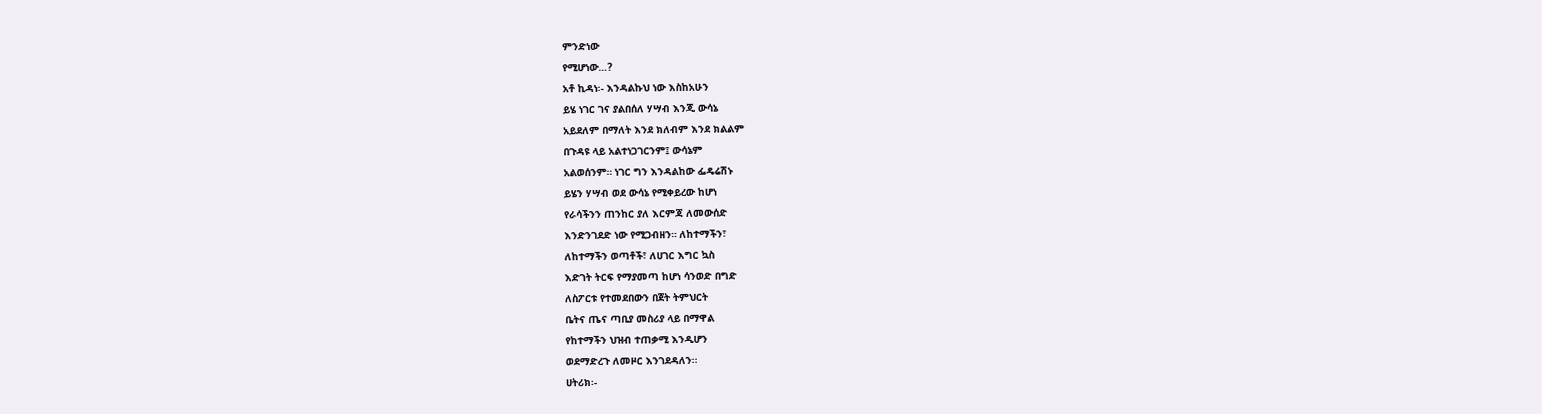ምንድነው
የሚሆነው…?
አቶ ኪዳነ፡- እንዳልኩህ ነው እስከአሁን
ይሄ ነገር ገና ያልበሰለ ሃሣብ እንጂ ውሳኔ
አይደለም በማለት እንደ ክለብም እንደ ክልልም
በጉዳዩ ላይ አልተነጋገርንም፤ ውሳኔም
አልወሰንም። ነገር ግን እንዳልከው ፌዴሬሽኑ
ይሄን ሃሣብ ወደ ውሳኔ የሚቀይረው ከሆነ
የራሳችንን ጠንከር ያለ እርምጃ ለመውሰድ
እንድንገደድ ነው የሚጋብዘን። ለከተማችን፣
ለከተማችን ወጣቶች፣ ለሀገር እግር ኳስ
እድገት ትርፍ የማያመጣ ከሆነ ሳንወድ በግድ
ለስፖርቱ የተመደበውን በጀት ትምህርት
ቤትና ጤና ጣቢያ መስሪያ ላይ በማዋል
የከተማችን ህዝብ ተጠቃሚ እንዲሆን
ወደማድረጉ ለመዞር እንገደዳለን፡፡
ሀትሪክ፡-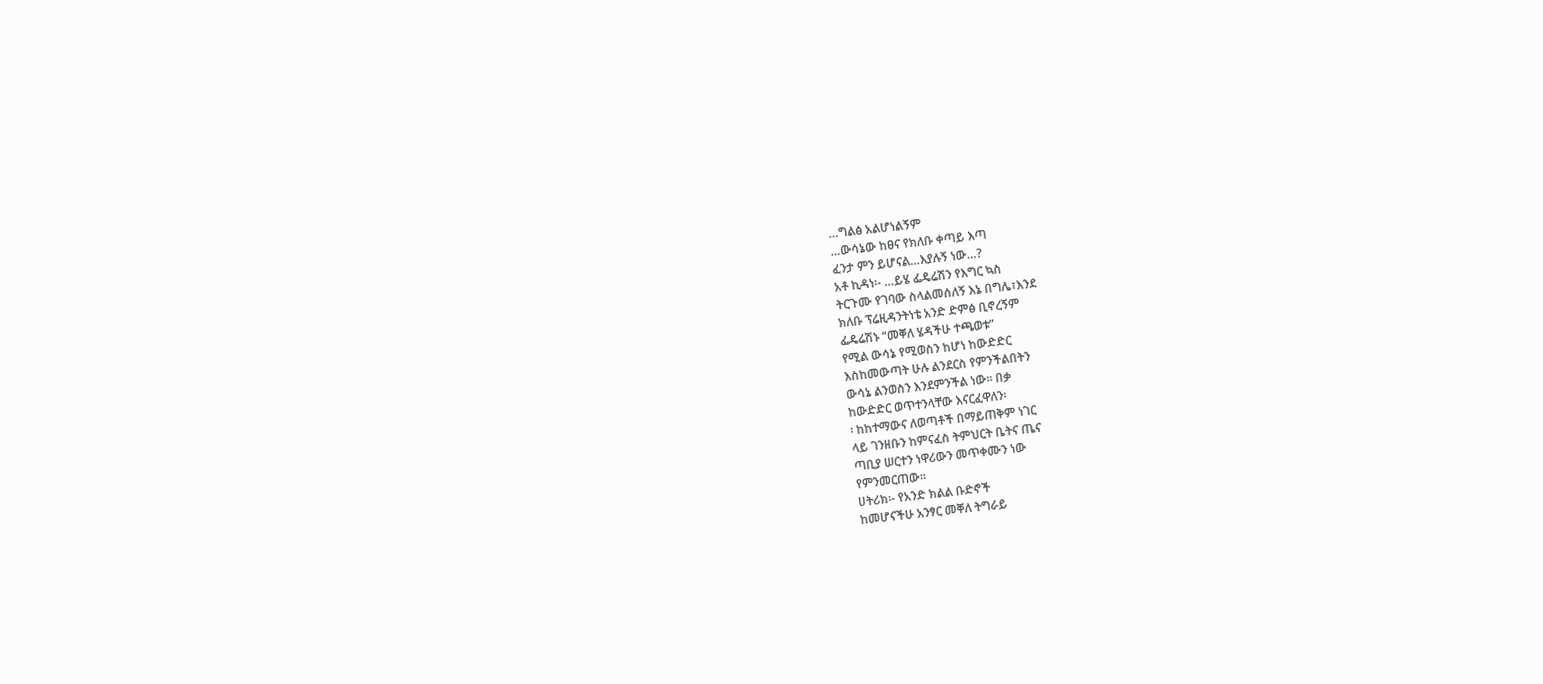…ግልፅ አልሆነልኝም
…ውሳኔው ከፀና የክለቡ ቀጣይ እጣ
ፈንታ ምን ይሆናል…እያሉኝ ነው…?
አቶ ኪዳነ፡- …ይሄ ፌዴሬሽን የእግር ኳስ
ትርጉሙ የገባው ስላልመሰለኝ እኔ በግሌ፣እንደ
ክለቡ ፕሬዚዳንትነቴ አንድ ድምፅ ቢኖረኝም
ፌዴሬሽኑ “መቐለ ሄዳችሁ ተጫወቱ”
የሚል ውሳኔ የሚወስን ከሆነ ከውድድር
እስከመውጣት ሁሉ ልንደርስ የምንችልበትን
ውሳኔ ልንወስን እንደምንችል ነው፡፡ በቃ
ከውድድር ወጥተንላቸው እናርፈዋለን፡
፡ ከከተማውና ለወጣቶች በማይጠቅም ነገር
ላይ ገንዘቡን ከምናፈስ ትምህርት ቤትና ጤና
ጣቢያ ሠርተን ነዋሪውን መጥቀሙን ነው
የምንመርጠው፡፡
ሀትሪክ፡- የአንድ ክልል ቡድኖች
ከመሆናችሁ አንፃር መቐለ ትግራይ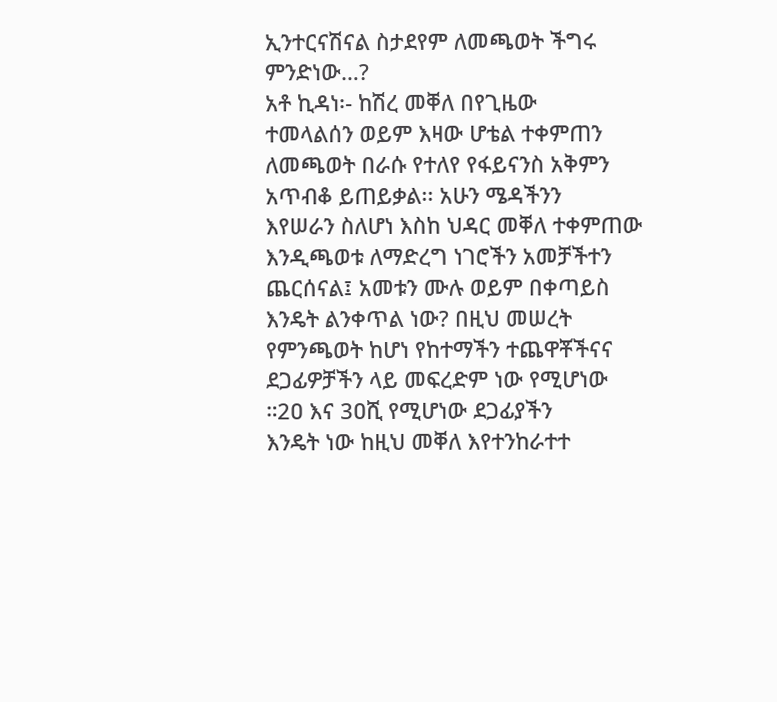ኢንተርናሽናል ስታደየም ለመጫወት ችግሩ
ምንድነው…?
አቶ ኪዳነ፡- ከሽረ መቐለ በየጊዜው
ተመላልሰን ወይም እዛው ሆቴል ተቀምጠን
ለመጫወት በራሱ የተለየ የፋይናንስ አቅምን
አጥብቆ ይጠይቃል፡፡ አሁን ሜዳችንን
እየሠራን ስለሆነ እስከ ህዳር መቐለ ተቀምጠው
እንዲጫወቱ ለማድረግ ነገሮችን አመቻችተን
ጨርሰናል፤ አመቱን ሙሉ ወይም በቀጣይስ
እንዴት ልንቀጥል ነው? በዚህ መሠረት
የምንጫወት ከሆነ የከተማችን ተጨዋቾችናና
ደጋፊዎቻችን ላይ መፍረድም ነው የሚሆነው
።2ዐ እና 3ዐሺ የሚሆነው ደጋፊያችን
እንዴት ነው ከዚህ መቐለ እየተንከራተተ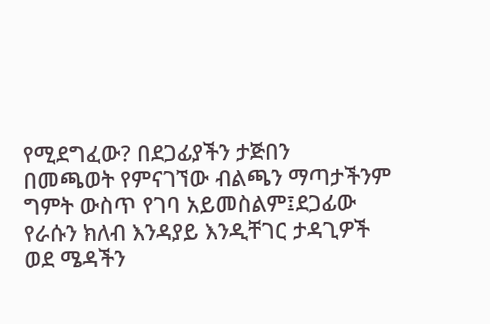የሚደግፈው? በደጋፊያችን ታጅበን
በመጫወት የምናገኘው ብልጫን ማጣታችንም
ግምት ውስጥ የገባ አይመስልም፤ደጋፊው
የራሱን ክለብ እንዳያይ እንዲቸገር ታዳጊዎች
ወደ ሜዳችን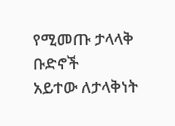የሚመጡ ታላላቅ ቡድኖች
አይተው ለታላቅነት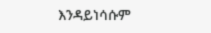እንዳይነሳሱም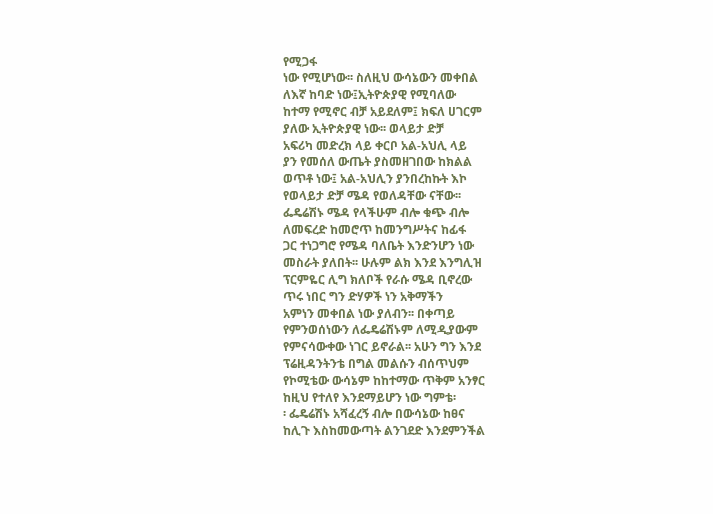የሚጋፋ
ነው የሚሆነው፡፡ ስለዚህ ውሳኔውን መቀበል
ለእኛ ከባድ ነው፤ኢትዮጵያዊ የሚባለው
ከተማ የሚኖር ብቻ አይደለም፤ ክፍለ ሀገርም
ያለው ኢትዮጵያዊ ነው፡፡ ወላይታ ድቻ
አፍሪካ መድረክ ላይ ቀርቦ አል-አህሊ ላይ
ያን የመሰለ ውጤት ያስመዘገበው ከክልል
ወጥቶ ነው፤ አል-አህሊን ያንበረከኩት እኮ
የወላይታ ድቻ ሜዳ የወለዳቸው ናቸው፡፡
ፌዴሬሽኑ ሜዳ የላችሁም ብሎ ቁጭ ብሎ
ለመፍረድ ከመሮጥ ከመንግሥትና ከፊፋ
ጋር ተነጋግሮ የሜዳ ባለቤት እንድንሆን ነው
መስራት ያለበት፡፡ ሁሉም ልክ እንደ እንግሊዝ
ፕርምዬር ሊግ ክለቦች የራሱ ሜዳ ቢኖረው
ጥሩ ነበር ግን ድሃዎች ነን አቅማችን
አምነን መቀበል ነው ያለብን፡፡ በቀጣይ
የምንወሰነውን ለፌዴሬሽኑም ለሚዲያውም
የምናሳውቀው ነገር ይኖራል፡፡ አሁን ግን እንደ
ፕሬዚዳንትንቴ በግል መልሱን ብሰጥህም
የኮሚቴው ውሳኔም ከከተማው ጥቅም አንፃር
ከዚህ የተለየ እንደማይሆን ነው ግምቴ፡
፡ ፌዴሬሽኑ አሻፈረኝ ብሎ በውሳኔው ከፀና
ከሊጉ እስከመውጣት ልንገደድ እንደምንችል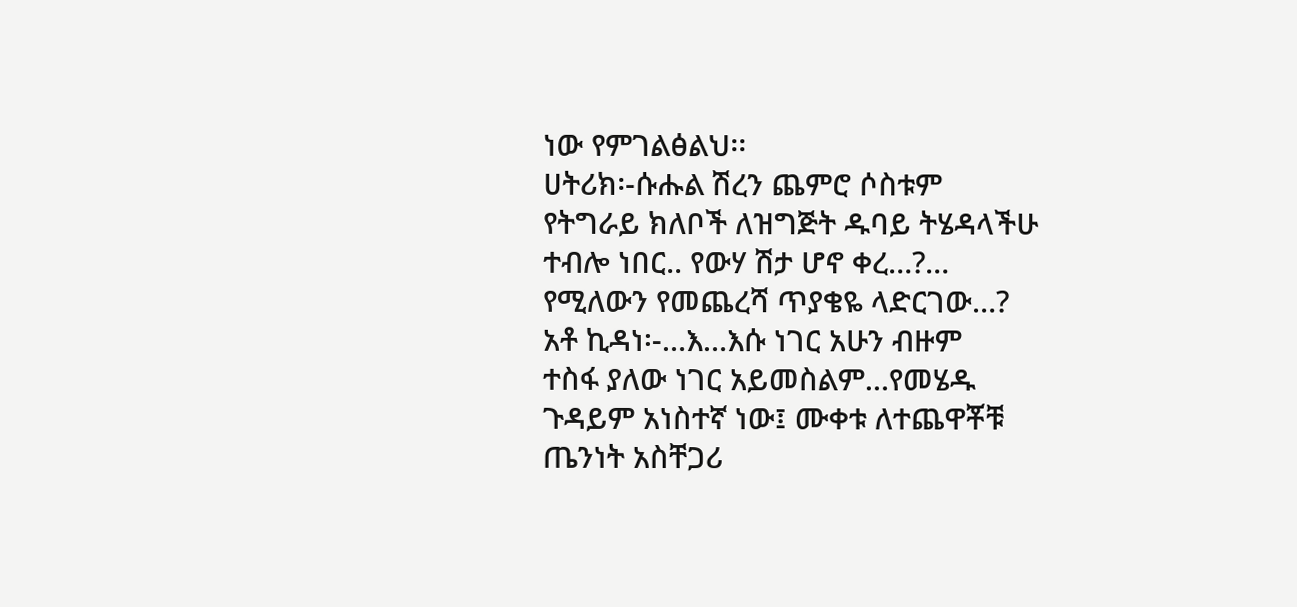ነው የምገልፅልህ፡፡
ሀትሪክ፡-ሱሑል ሽረን ጨምሮ ሶስቱም
የትግራይ ክለቦች ለዝግጅት ዱባይ ትሄዳላችሁ
ተብሎ ነበር.. የውሃ ሽታ ሆኖ ቀረ…?…
የሚለውን የመጨረሻ ጥያቄዬ ላድርገው…?
አቶ ኪዳነ፡-…እ…እሱ ነገር አሁን ብዙም
ተስፋ ያለው ነገር አይመስልም…የመሄዱ
ጉዳይም አነስተኛ ነው፤ ሙቀቱ ለተጨዋቾቹ
ጤንነት አስቸጋሪ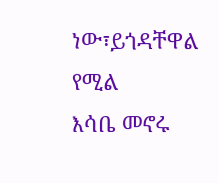ነው፣ይጎዳቸዋል የሚል
እሳቤ መኖሩ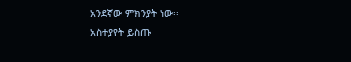አንደኛው ምክንያት ነው፡፡
አስተያየት ይስጡ